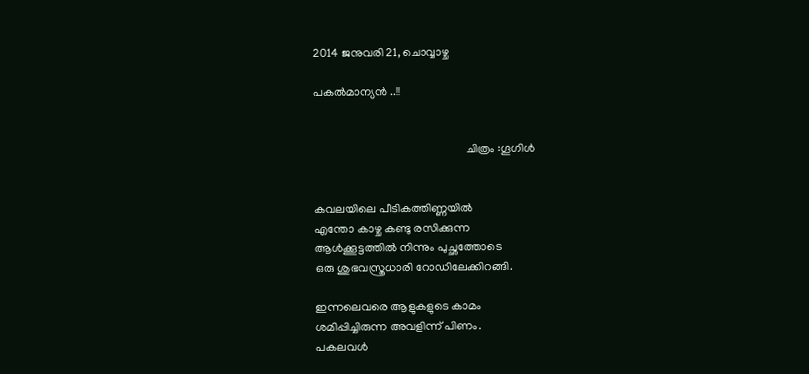2014 ജനുവരി 21, ചൊവ്വാഴ്ച

പകൽമാന്യൻ ..!!


                                                    ചിത്രം :ഗൂഗിൾ


കവലയിലെ പീടികത്തിണ്ണയിൽ
എന്തോ കാഴ്ച കണ്ടു രസിക്കുന്ന
ആൾക്കൂട്ടത്തിൽ നിന്നും പുച്ഛത്തോടെ
ഒരു ശുഭവസ്ത്രധാരി റോഡിലേക്കിറങ്ങി.

ഇന്നലെവരെ ആളുകളുടെ കാമം
ശമിപ്പിച്ചിരുന്ന അവളിന്ന് പിണം.
പകലവൾ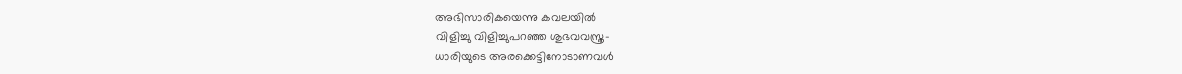അഭിസാരികയെന്നു കവലയിൽ
വിളിച്ചു വിളിച്ചുപറഞ്ഞ ശുഭവവസ്ത്ര-
ധാരിയുടെ അരക്കെട്ടിനോടാണവൾ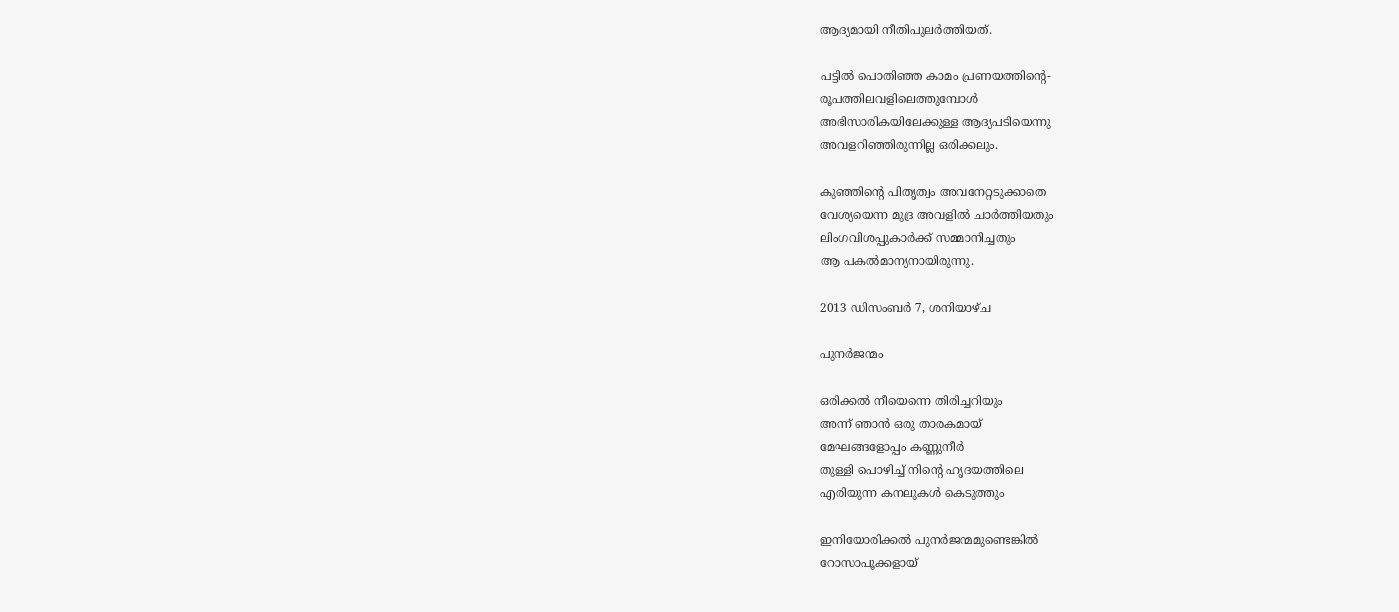ആദ്യമായി നീതിപുലർത്തിയത്‌.

പട്ടിൽ പൊതിഞ്ഞ കാമം പ്രണയത്തിന്റെ-
രൂപത്തിലവളിലെത്തുമ്പോൾ
അഭിസാരികയിലേക്കുള്ള ആദ്യപടിയെന്നു
അവളറിഞ്ഞിരുന്നില്ല ഒരിക്കലും.

കുഞ്ഞിന്റെ പിതൃത്വം അവനേറ്റടുക്കാതെ
വേശ്യയെന്ന മുദ്ര അവളിൽ ചാർത്തിയതും
ലിംഗവിശപ്പുകാർക്ക് സമ്മാനിച്ചതും
ആ പകൽമാന്യനായിരുന്നു.

2013 ഡിസംബർ 7, ശനിയാഴ്‌ച

പുനർജന്മം

ഒരിക്കൽ നീയെന്നെ തിരിച്ചറിയും
അന്ന് ഞാൻ ഒരു താരകമായ്
മേഘങ്ങളോപ്പം കണ്ണുനീർ
തുള്ളി പൊഴിച്ച് നിന്റെ ഹൃദയത്തിലെ
എരിയുന്ന കനലുകൾ കെടുത്തും

ഇനിയോരിക്കൽ പുനർജന്മമുണ്ടെങ്കിൽ
റോസാപൂക്കളായ്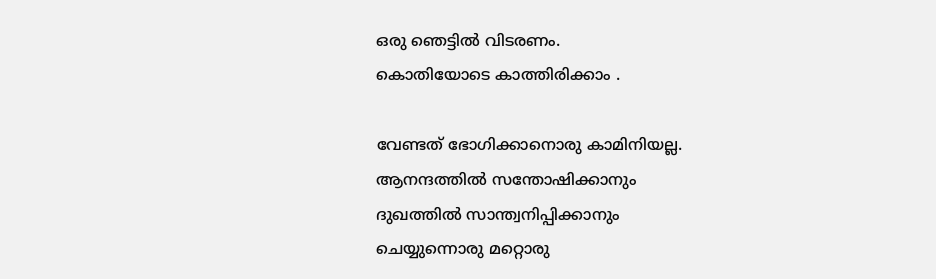ഒരു ഞെട്ടില്‍ വിടരണം.
കൊതിയോടെ കാത്തിരിക്കാം .

വേണ്ടത് ഭോഗിക്കാനൊരു കാമിനിയല്ല.
ആനന്ദത്തിൽ സന്തോഷിക്കാനും
ദുഖത്തിൽ സാന്ത്വനിപ്പിക്കാനും
ചെയ്യുന്നൊരു മറ്റൊരു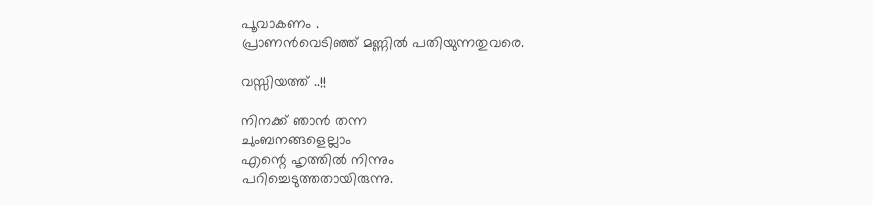പൂവാകണം .
പ്രാണൻവെടിഞ്ഞ് മണ്ണിൽ പതിയുന്നതുവരെ.

വസ്സിയത്ത് ..!!

നിനക്ക് ഞാൻ തന്ന
ചുംബനങ്ങളെല്ലാം
എന്റെ ഹൃത്തിൽ നിന്നും
പറിച്ചെടുത്തതായിരുന്നു.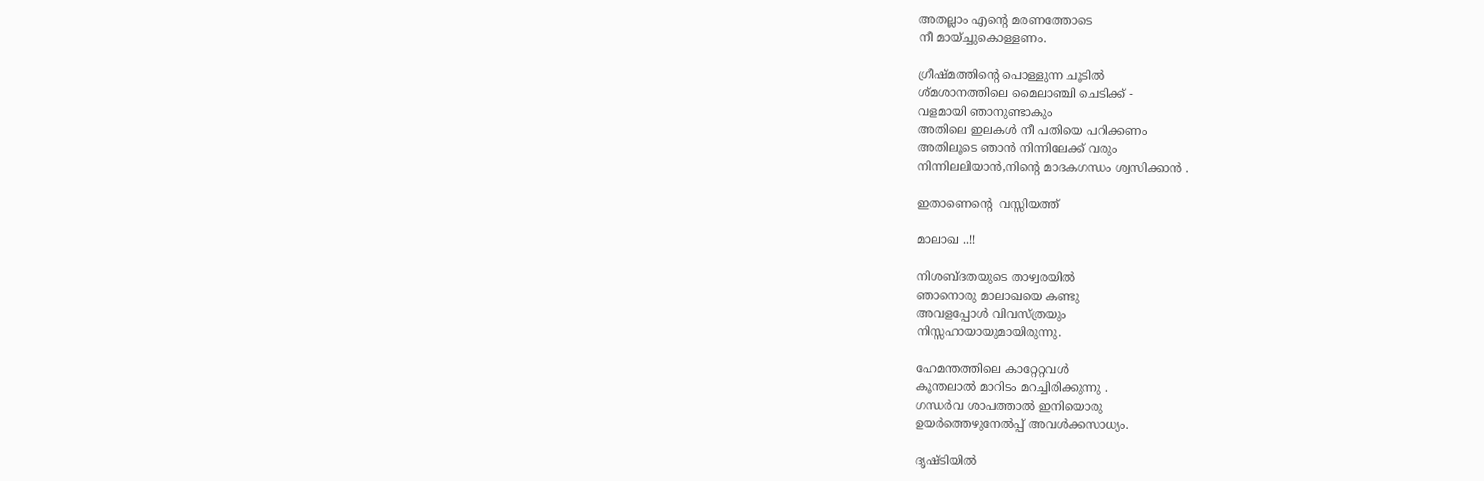അതല്ലാം എന്റെ മരണത്തോടെ
നീ മായ്ച്ചുകൊള്ളണം.

ഗ്രീഷ്മത്തിന്റെ പൊള്ളുന്ന ചൂടിൽ
ശ്മശാനത്തിലെ മൈലാഞ്ചി ചെടിക്ക് -
വളമായി ഞാനുണ്ടാകും
അതിലെ ഇലകൾ നീ പതിയെ പറിക്കണം
അതിലൂടെ ഞാൻ നിന്നിലേക്ക്‌ വരും
നിന്നിലലിയാൻ,നിന്റെ മാദകഗന്ധം ശ്വസിക്കാൻ .

ഇതാണെന്റെ  വസ്സിയത്ത്

മാലാഖ ..!!

നിശബ്ദതയുടെ താഴ്വരയിൽ
ഞാനൊരു മാലാഖയെ കണ്ടു
അവളപ്പോൾ വിവസ്ത്രയും
നിസ്സഹായായുമായിരുന്നു.

ഹേമന്തത്തിലെ കാറ്റേറ്റവൾ
കൂന്തലാല്‍ മാറിടം മറച്ചിരിക്കുന്നു .
ഗന്ധർവ ശാപത്താല്‍ ഇനിയൊരു
ഉയർത്തെഴുനേൽപ്പ് അവള്‍ക്കസാധ്യം.

ദൃഷ്ടിയിൽ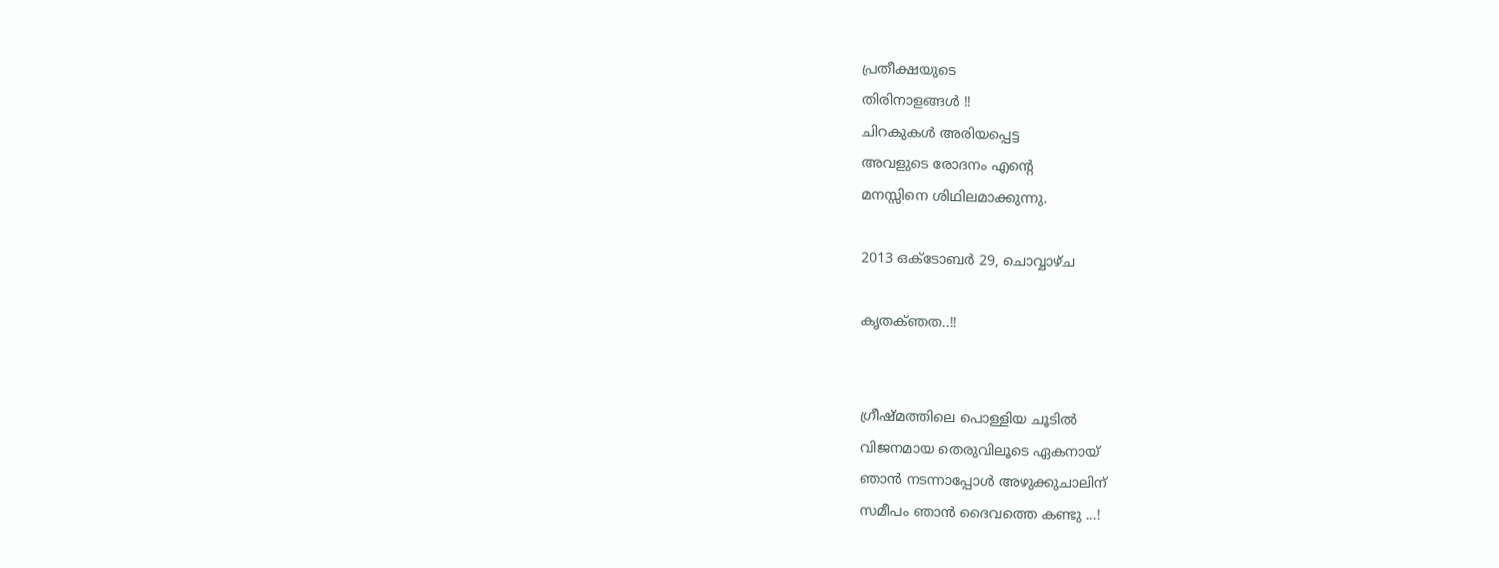പ്രതീക്ഷയുടെ
തിരിനാളങ്ങൾ !!
ചിറകുകൾ അരിയപ്പെട്ട
അവളുടെ രോദനം എന്റെ
മനസ്സിനെ ശിഥിലമാക്കുന്നു.

2013 ഒക്‌ടോബർ 29, ചൊവ്വാഴ്ച

കൃതക്ഞത..!!


ഗ്രീഷ്മത്തിലെ പൊള്ളിയ ചൂടിൽ
വിജനമായ തെരുവിലൂടെ ഏകനായ്
ഞാൻ നടന്നാപ്പോൾ അഴുക്കുചാലിന്
സമീപം ഞാൻ ദൈവത്തെ കണ്ടു ...!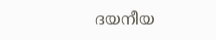ദയനീയ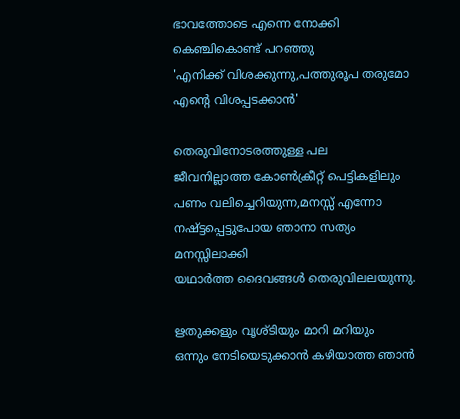ഭാവത്തോടെ എന്നെ നോക്കി
കെഞ്ചികൊണ്ട് പറഞ്ഞു
'എനിക്ക് വിശക്കുന്നു,പത്തുരൂപ തരുമോ
എന്റെ വിശപ്പടക്കാൻ'

തെരുവിനോടരത്തുള്ള പല
ജീവനില്ലാത്ത കോണ്‍ക്രീറ്റ് പെട്ടികളിലും
പണം വലിച്ചെറിയുന്ന,മനസ്സ് എന്നോ
നഷ്ട്ടപ്പെട്ടുപോയ ഞാനാ സത്യം മനസ്സിലാക്കി
യഥാർത്ത ദൈവങ്ങൾ തെരുവിലലയുന്നു.

ഋതുക്കളും വൃശ്ടിയും മാറി മറിയും
ഒന്നും നേടിയെടുക്കാൻ കഴിയാത്ത ഞാൻ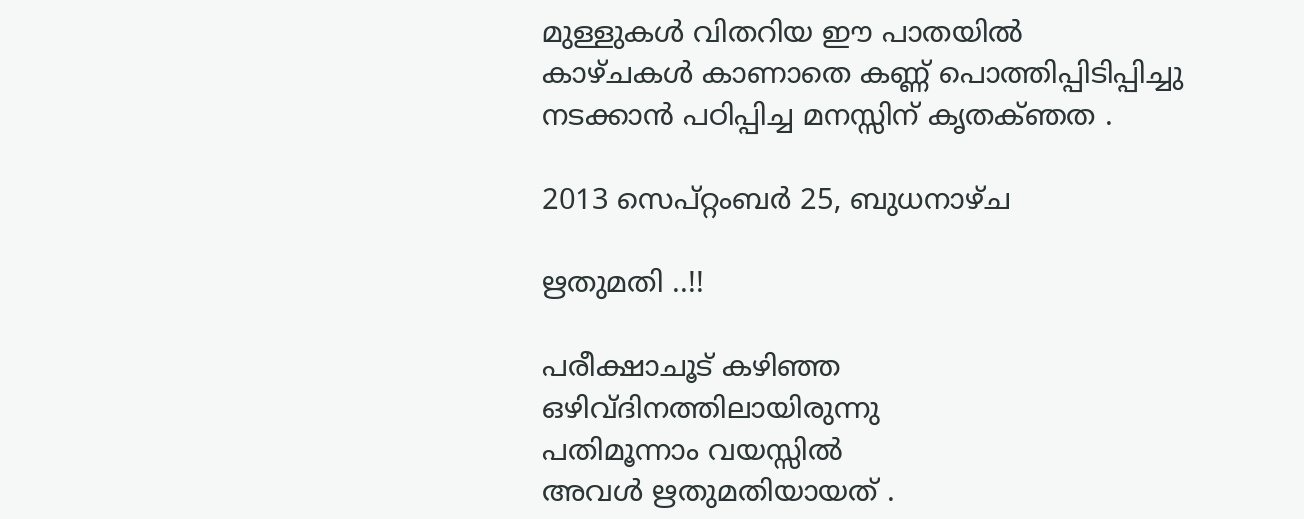മുള്ളുകൾ വിതറിയ ഈ പാതയിൽ
കാഴ്ചകൾ കാണാതെ കണ്ണ് പൊത്തിപ്പിടിപ്പിച്ചു
നടക്കാൻ പഠിപ്പിച്ച മനസ്സിന് കൃതക്ഞത .

2013 സെപ്റ്റംബർ 25, ബുധനാഴ്‌ച

ഋതുമതി ..!!

പരീക്ഷാചൂട് കഴിഞ്ഞ
ഒഴിവ്ദിനത്തിലായിരുന്നു
പതിമൂന്നാം വയസ്സിൽ
അവൾ ഋതുമതിയായത്‌ .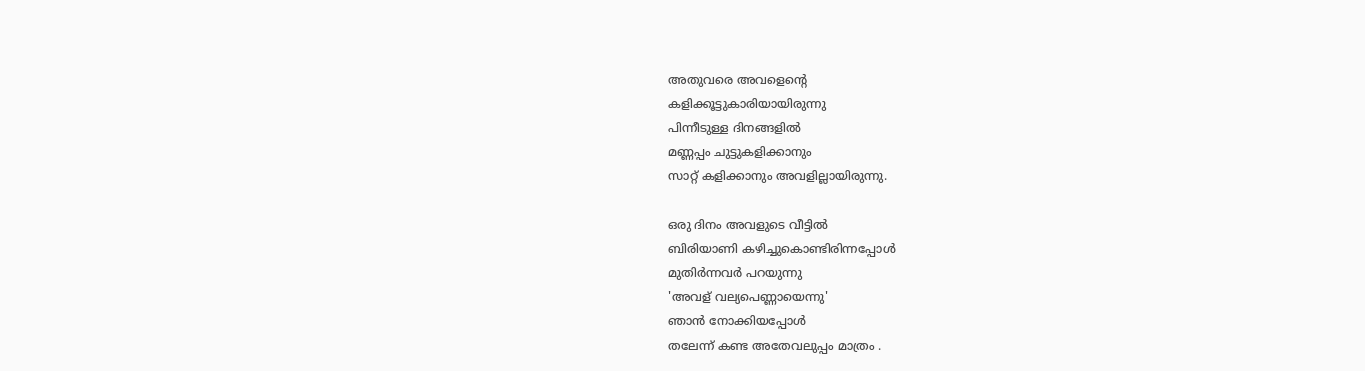അതുവരെ അവളെന്റെ
കളിക്കൂട്ടുകാരിയായിരുന്നു
പിന്നീടുള്ള ദിനങ്ങളിൽ
മണ്ണപ്പം ചുട്ടുകളിക്കാനും
സാറ്റ് കളിക്കാനും അവളില്ലായിരുന്നു.

ഒരു ദിനം അവളുടെ വീട്ടിൽ
ബിരിയാണി കഴിച്ചുകൊണ്ടിരിന്നപ്പോൾ
മുതിർന്നവർ പറയുന്നു
'അവള് വല്യപെണ്ണായെന്നു'
ഞാൻ നോക്കിയപ്പോൾ
തലേന്ന് കണ്ട അതേവലുപ്പം മാത്രം .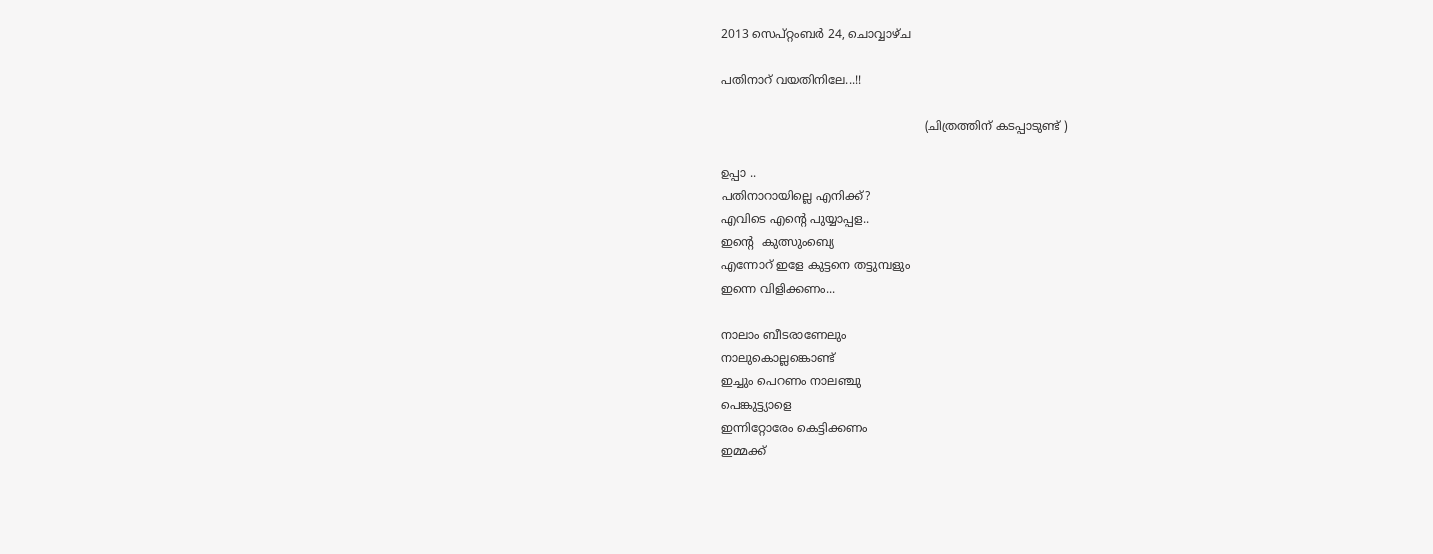2013 സെപ്റ്റംബർ 24, ചൊവ്വാഴ്ച

പതിനാറ് വയതിനിലേ...!!

                                                       (ചിത്രത്തിന് കടപ്പാടുണ്ട് )

ഉപ്പാ ..
പതിനാറായില്ലെ എനിക്ക്?
എവിടെ എന്റെ പുയ്യാപ്പള..
ഇന്റെ  കുത്സുംബ്യെ
എന്നോറ് ഇളേ കുട്ടനെ തട്ടുമ്പളും
ഇന്നെ വിളിക്കണം...

നാലാം ബീടരാണേലും
നാലുകൊല്ലങ്കൊണ്ട്
ഇച്ചും പെറണം നാലഞ്ചു
പെങ്കുട്ട്യാളെ
ഇന്നിറ്റോരേം കെട്ടിക്കണം
ഇമ്മക്ക്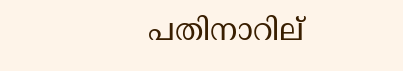പതിനാറില്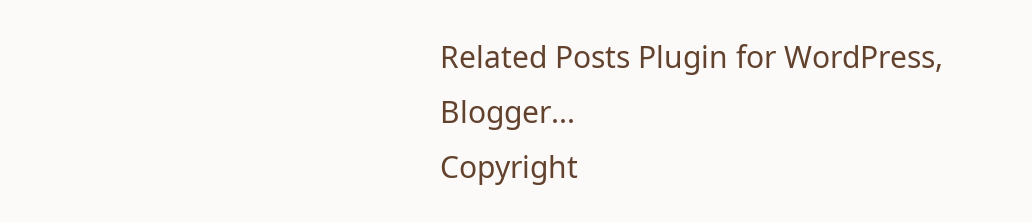Related Posts Plugin for WordPress, Blogger...
Copyright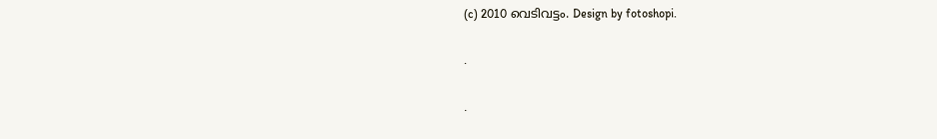(c) 2010 വെടിവട്ടം. Design by fotoshopi.

.

.